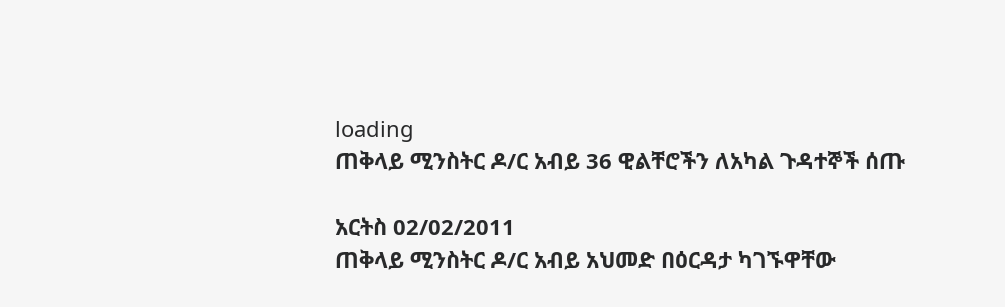loading
ጠቅላይ ሚንስትር ዶ/ር አብይ 36 ዊልቸሮችን ለአካል ጉዳተኞች ሰጡ

አርትስ 02/02/2011
ጠቅላይ ሚንስትር ዶ/ር አብይ አህመድ በዕርዳታ ካገኙዋቸው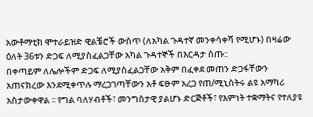አውቶማቲክ ሞተራይዝድ ዊልቼሮች ውስጥ (ለአካል ጉዳተኛ መንቀሳቀሻ የሚሆኑ) በዛሬው ዕለት 36ቱን ድጋፍ ለሚያስፈልጋቸው አካል ጉዳተኞች በእርዳታ ሰጡ::
በቀጣይም ለሌሎችም ድጋፍ ለሚያስፈልጋቸው አቅም በፈቀደ መጠን ድጋፋቸውን አጠናክረው እንደሚቀጥሉ ማረጋገጣቸውን አቶ ፍፁም አረጋ የጠ/ሚኒስትሩ ልዩ አማካሪ አስታውቀዋል ፡፡ የግል ባለሃብቶች፣ መንግስታዊ ያልሆኑ ድርጅቶች፣ የእምነት ተቋማትና የተለያዩ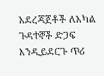አደረጃጀቶች ለአካል ጉዳተኞች ድጋፍ እንዲይደርጉ ጥሪ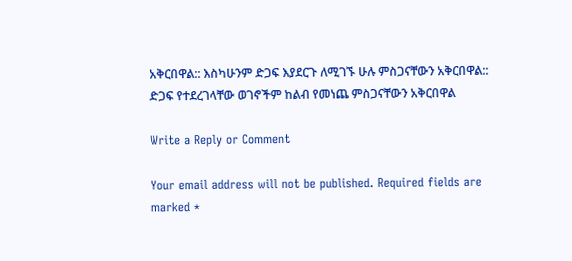አቅርበዋል:: እስካሁንም ድጋፍ እያደርጉ ለሚገኙ ሁሉ ምስጋናቸውን አቅርበዋል::
ድጋፍ የተደረገላቸው ወገኖችም ከልብ የመነጨ ምስጋናቸውን አቅርበዋል

Write a Reply or Comment

Your email address will not be published. Required fields are marked *